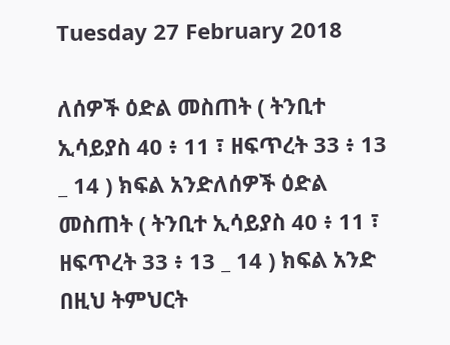Tuesday 27 February 2018

ለሰዎች ዕድል መስጠት ( ትንቢተ ኢሳይያስ 40 ፥ 11 ፣ ዘፍጥረት 33 ፥ 13 _ 14 ) ክፍል አንድለሰዎች ዕድል መስጠት ( ትንቢተ ኢሳይያስ 40 ፥ 11 ፣ ዘፍጥረት 33 ፥ 13 _ 14 ) ክፍል አንድ በዚህ ትምህርት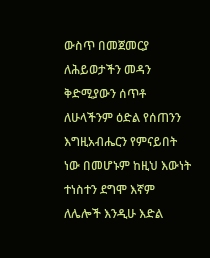ውስጥ በመጀመርያ ለሕይወታችን መዳን ቅድሚያውን ሰጥቶ ለሁላችንም ዕድል የሰጠንን እግዚአብሔርን የምናይበት ነው በመሆኑም ከዚህ እውነት ተነስተን ደግሞ እኛም ለሌሎች እንዲሁ እድል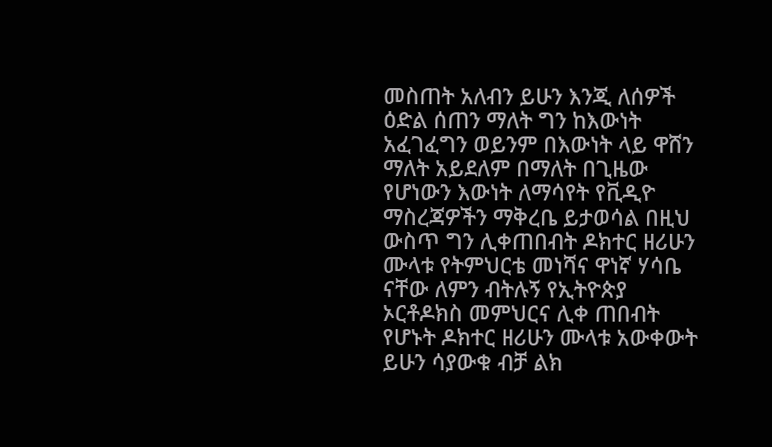መስጠት አለብን ይሁን እንጂ ለሰዎች ዕድል ሰጠን ማለት ግን ከእውነት አፈገፈግን ወይንም በእውነት ላይ ዋሸን ማለት አይደለም በማለት በጊዜው የሆነውን እውነት ለማሳየት የቪዲዮ ማስረጃዎችን ማቅረቤ ይታወሳል በዚህ ውስጥ ግን ሊቀጠበብት ዶክተር ዘሪሁን ሙላቱ የትምህርቴ መነሻና ዋነኛ ሃሳቤ ናቸው ለምን ብትሉኝ የኢትዮጵያ ኦርቶዶክስ መምህርና ሊቀ ጠበብት የሆኑት ዶክተር ዘሪሁን ሙላቱ አውቀውት ይሁን ሳያውቁ ብቻ ልክ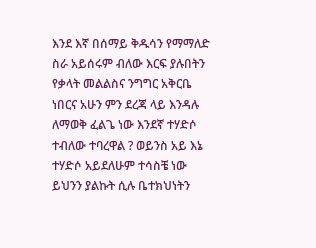እንደ እኛ በሰማይ ቅዱሳን የማማለድ ስራ አይሰሩም ብለው እርፍ ያሉበትን የቃላት መልልስና ንግግር አቅርቤ ነበርና አሁን ምን ደረጃ ላይ እንዳሉ ለማወቅ ፈልጌ ነው እንደኛ ተሃድሶ ተብለው ተባረዋል ? ወይንስ አይ እኔ ተሃድሶ አይደለሁም ተሳስቼ ነው ይህንን ያልኩት ሲሉ ቤተክህነትን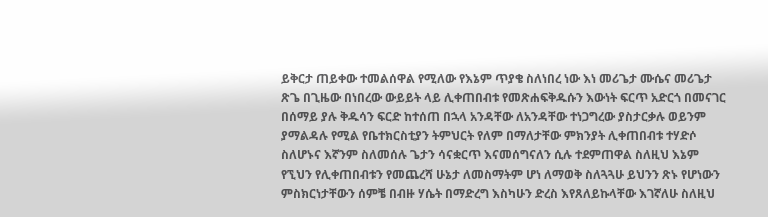ይቅርታ ጠይቀው ተመልሰዋል የሚለው የእኔም ጥያቄ ስለነበረ ነው እነ መሪጌታ ሙሴና መሪጌታ ጽጌ በጊዜው በነበረው ውይይት ላይ ሊቀጠበብቱ የመጽሐፍቅዱሱን እውነት ፍርጥ አድርጎ በመናገር በሰማይ ያሉ ቅዱሳን ፍርድ ከተሰጠ በኋላ አንዳቸው ለአንዳቸው ተነጋግረው ያስታርቃሉ ወይንም ያማልዳሉ የሚል የቤተክርስቲያን ትምህርት የለም በማለታቸው ምክንያት ሊቀጠበብቱ ተሃድሶ ስለሆኑና እኛንም ስለመሰሉ ጌታን ሳናቋርጥ እናመሰግናለን ሲሉ ተደምጠዋል ስለዚህ እኔም የኚህን የሊቀጠበብቱን የመጨረሻ ሁኔታ ለመስማትም ሆነ ለማወቅ ስለጓጓሁ ይህንን ጽኑ የሆነውን ምስክርነታቸውን ሰምቼ በብዙ ሃሴት በማድረግ እስካሁን ድረስ እየጸለይኩላቸው እገኛለሁ ስለዚህ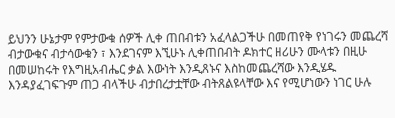ይህንን ሁኔታም የምታውቁ ሰዎች ሊቀ ጠበብቱን አፈላልጋችሁ በመጠየቅ የነገሩን መጨረሻ ብታውቁና ብታሳውቁን ፣ እንደገናም እኚሁኑ ሊቀጠበብት ዶክተር ዘሪሁን ሙላቱን በዚሁ በመሠከሩት የእግዚአብሔር ቃል እውነት እንዲጸኑና እስከመጨረሻው እንዲሄዱ እንዳያፈገፍጉም ጠጋ ብላችሁ ብታበረታቷቸው ብትጸልዩላቸው እና የሚሆነውን ነገር ሁሉ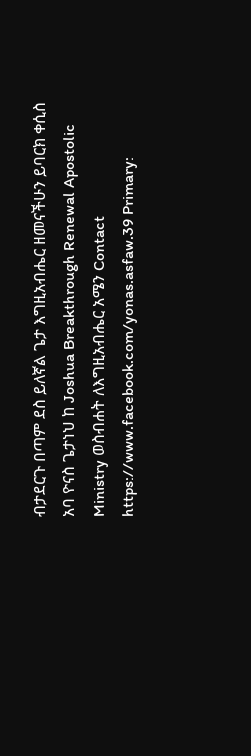ብታደርጉ በጣም ደስ ይለኛል ጌታ እግዚአብሔር ዘመናችሁን ይባርክ ቀሲስ አባ ዮናስ ጌታነህ ከ Joshua Breakthrough Renewal Apostolic Ministry ወስብሐት ለእግዚአብሔር አሜን Contact https://www.facebook.com/yonas.asfaw.39 Primary: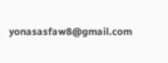yonasasfaw8@gmail.com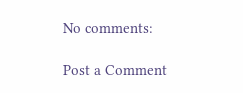No comments:

Post a Comment